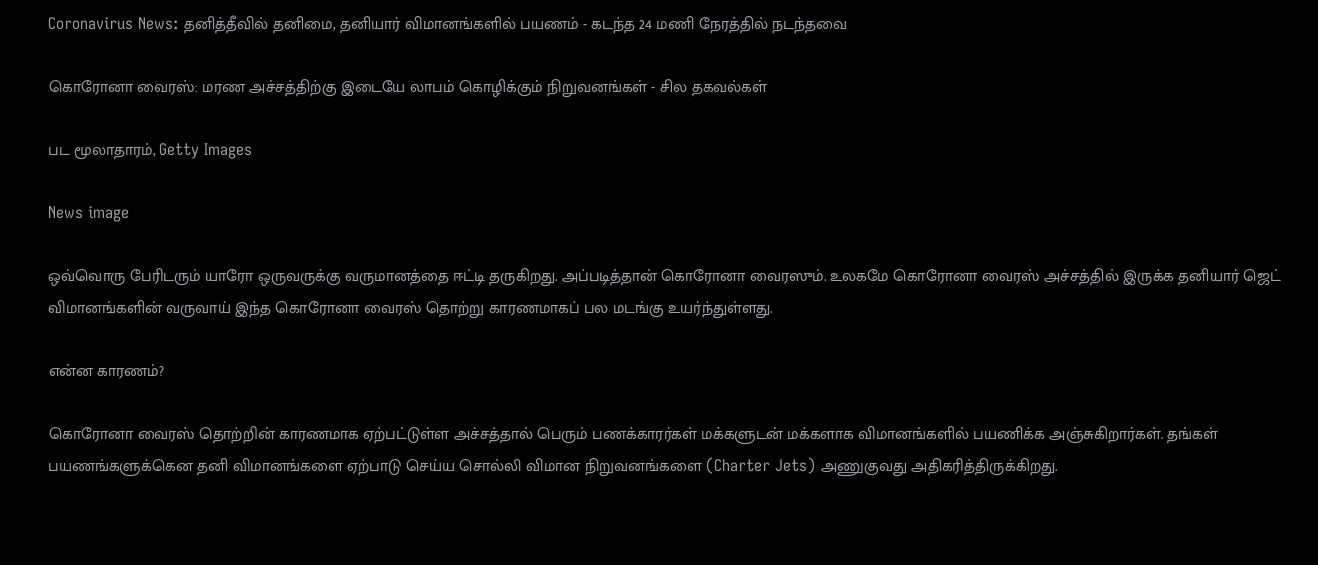Coronavirus News: தனித்தீவில் தனிமை, தனியார் விமானங்களில் பயணம் - கடந்த 24 மணி நேரத்தில் நடந்தவை

கொரோனா வைரஸ்: மரண அச்சத்திற்கு இடையே லாபம் கொழிக்கும் நிறுவனங்கள் - சில தகவல்கள்

பட மூலாதாரம், Getty Images

News image

ஒவ்வொரு பேரிடரும் யாரோ ஒருவருக்கு வருமானத்தை ஈட்டி தருகிறது. அப்படித்தான் கொரோனா வைரஸும். உலகமே கொரோனா வைரஸ் அச்சத்தில் இருக்க தனியார் ஜெட் விமானங்களின் வருவாய் இந்த கொரோனா வைரஸ் தொற்று காரணமாகப் பல மடங்கு உயர்ந்துள்ளது.

என்ன காரணம்?

கொரோனா வைரஸ் தொற்றின் காரணமாக ஏற்பட்டுள்ள அச்சத்தால் பெரும் பணக்காரர்கள் மக்களுடன் மக்களாக விமானங்களில் பயணிக்க அஞ்சுகிறார்கள். தங்கள் பயணங்களுக்கென தனி விமானங்களை ஏற்பாடு செய்ய சொல்லி விமான நிறுவனங்களை (Charter Jets) அணுகுவது அதிகரித்திருக்கிறது.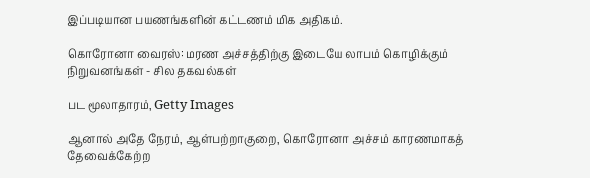இப்படியான பயணங்களின் கட்டணம் மிக அதிகம்.

கொரோனா வைரஸ்: மரண அச்சத்திற்கு இடையே லாபம் கொழிக்கும் நிறுவனங்கள் - சில தகவல்கள்

பட மூலாதாரம், Getty Images

ஆனால் அதே நேரம், ஆள்பற்றாகுறை, கொரோனா அச்சம் காரணமாகத் தேவைக்கேற்ற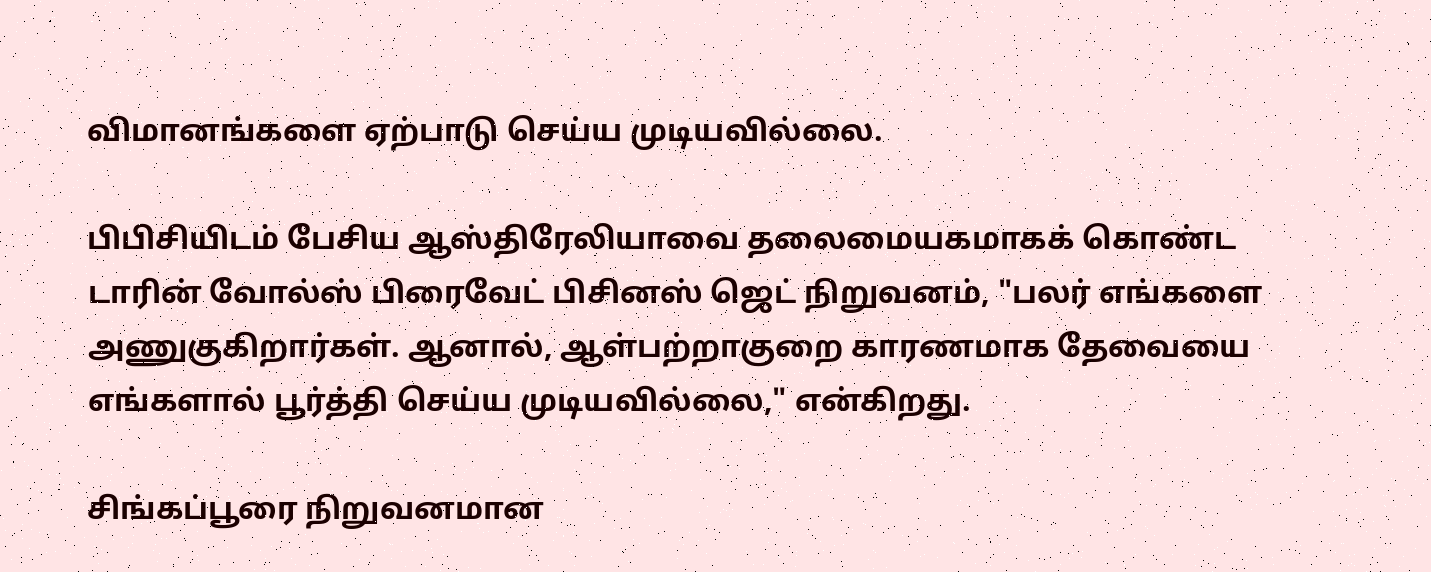விமானங்களை ஏற்பாடு செய்ய முடியவில்லை.

பிபிசியிடம் பேசிய ஆஸ்திரேலியாவை தலைமையகமாகக் கொண்ட டாரின் வோல்ஸ் பிரைவேட் பிசினஸ் ஜெட் நிறுவனம், "பலர் எங்களை அணுகுகிறார்கள். ஆனால், ஆள்பற்றாகுறை காரணமாக தேவையை எங்களால் பூர்த்தி செய்ய முடியவில்லை," என்கிறது.

சிங்கப்பூரை நிறுவனமான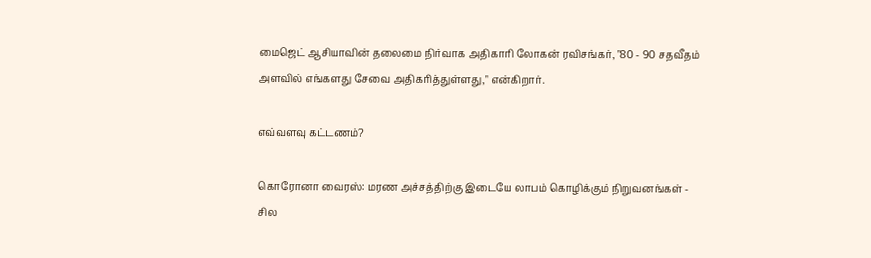மைஜெட் ஆசியாவின் தலைமை நிர்வாக அதிகாரி லோகன் ரவிசங்கர், "80 - 90 சதவீதம் அளவில் எங்களது சேவை அதிகரித்துள்ளது," என்கிறார்.

எவ்வளவு கட்டணம்?

கொரோனா வைரஸ்: மரண அச்சத்திற்கு இடையே லாபம் கொழிக்கும் நிறுவனங்கள் - சில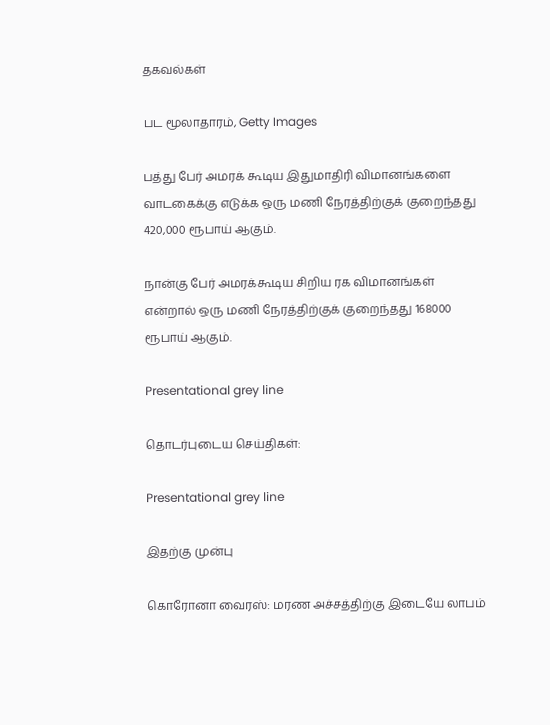தகவல்கள்

பட மூலாதாரம், Getty Images

பத்து பேர் அமரக் கூடிய இதுமாதிரி விமானங்களை வாடகைக்கு எடுக்க ஒரு மணி நேரத்திற்குக் குறைந்தது 420,000 ரூபாய் ஆகும்.

நான்கு பேர் அமரக்கூடிய சிறிய ரக விமானங்கள் என்றால் ஒரு மணி நேரத்திற்குக் குறைந்தது 168000 ரூபாய் ஆகும்.

Presentational grey line

தொடர்புடைய செய்திகள்:

Presentational grey line

இதற்கு முன்பு

கொரோனா வைரஸ்: மரண அச்சத்திற்கு இடையே லாபம்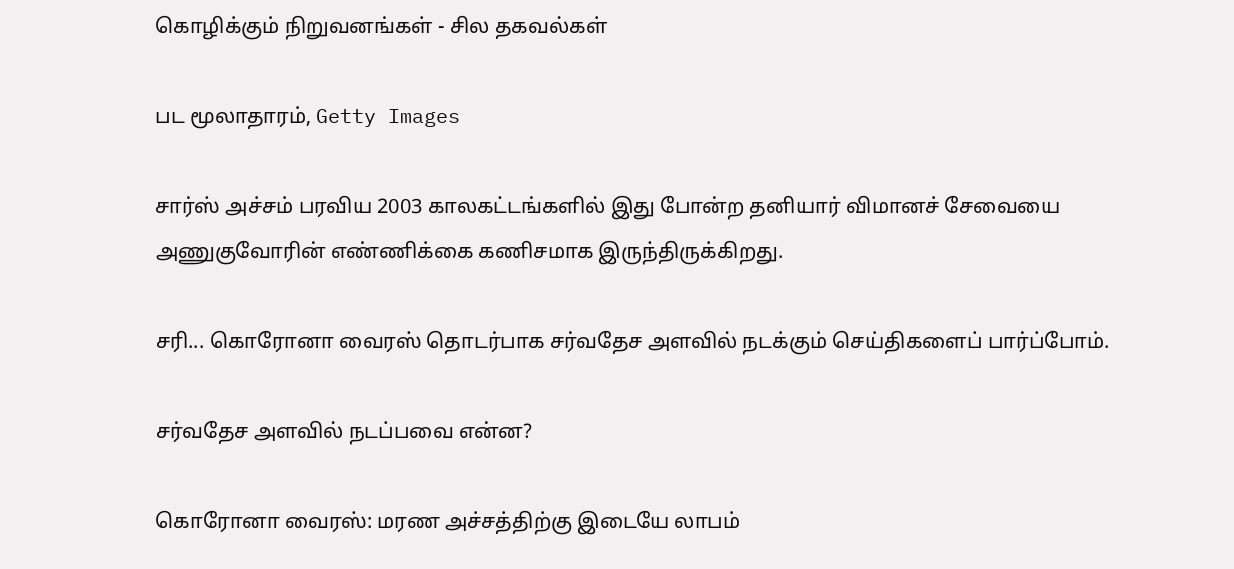கொழிக்கும் நிறுவனங்கள் - சில தகவல்கள்

பட மூலாதாரம், Getty Images

சார்ஸ் அச்சம் பரவிய 2003 காலகட்டங்களில் இது போன்ற தனியார் விமானச் சேவையை அணுகுவோரின் எண்ணிக்கை கணிசமாக இருந்திருக்கிறது.

சரி... கொரோனா வைரஸ் தொடர்பாக சர்வதேச அளவில் நடக்கும் செய்திகளைப் பார்ப்போம்.

சர்வதேச அளவில் நடப்பவை என்ன?

கொரோனா வைரஸ்: மரண அச்சத்திற்கு இடையே லாபம்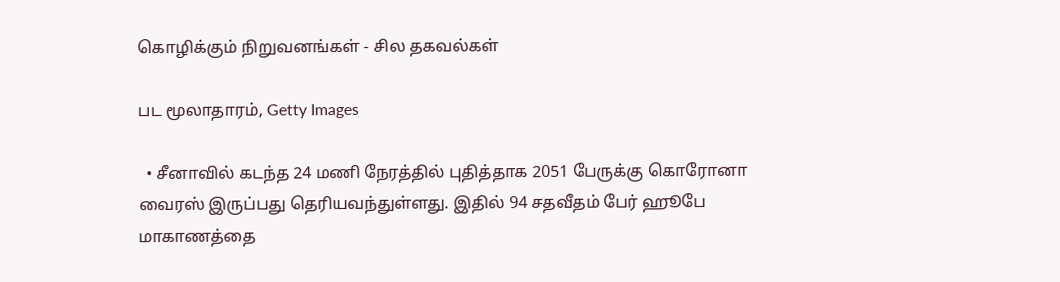கொழிக்கும் நிறுவனங்கள் - சில தகவல்கள்

பட மூலாதாரம், Getty Images

  • சீனாவில் கடந்த 24 மணி நேரத்தில் புதித்தாக 2051 பேருக்கு கொரோனா வைரஸ் இருப்பது தெரியவந்துள்ளது. இதில் 94 சதவீதம் பேர் ஹூபே மாகாணத்தை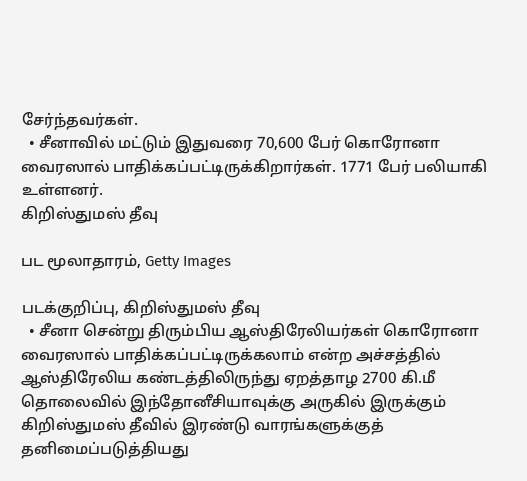சேர்ந்தவர்கள்.
  • சீனாவில் மட்டும் இதுவரை 70,600 பேர் கொரோனா வைரஸால் பாதிக்கப்பட்டிருக்கிறார்கள். 1771 பேர் பலியாகி உள்ளனர்.
கிறிஸ்துமஸ் தீவு

பட மூலாதாரம், Getty Images

படக்குறிப்பு, கிறிஸ்துமஸ் தீவு
  • சீனா சென்று திரும்பிய ஆஸ்திரேலியர்கள் கொரோனா வைரஸால் பாதிக்கப்பட்டிருக்கலாம் என்ற அச்சத்தில் ஆஸ்திரேலிய கண்டத்திலிருந்து ஏறத்தாழ 2700 கி.மீ தொலைவில் இந்தோனீசியாவுக்கு அருகில் இருக்கும் கிறிஸ்துமஸ் தீவில் இரண்டு வாரங்களுக்குத் தனிமைப்படுத்தியது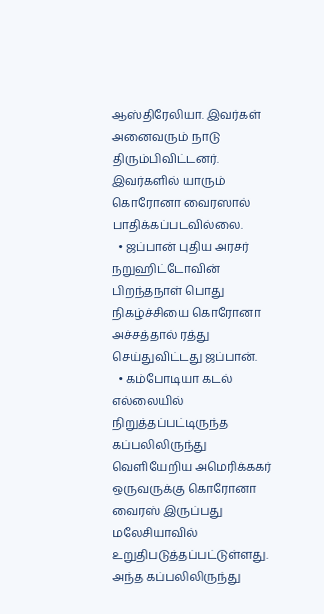ஆஸ்திரேலியா. இவர்கள் அனைவரும் நாடு திரும்பிவிட்டனர். இவர்களில் யாரும் கொரோனா வைரஸால் பாதிக்கப்படவில்லை.
  • ஜப்பான் புதிய அரசர் நறுஹிட்டோவின் பிறந்தநாள் பொது நிகழ்ச்சியை கொரோனா அச்சத்தால் ரத்து செய்துவிட்டது ஜப்பான்.
  • கம்போடியா கடல் எல்லையில் நிறுத்தப்பட்டிருந்த கப்பலிலிருந்து வெளியேறிய அமெரிக்ககர் ஒருவருக்கு கொரோனா வைரஸ் இருப்பது மலேசியாவில் உறுதிபடுத்தப்பட்டுள்ளது. அந்த கப்பலிலிருந்து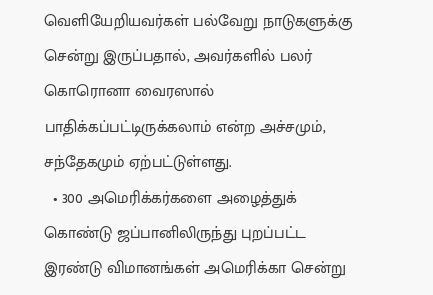வெளியேறியவர்கள் பல்வேறு நாடுகளுக்கு சென்று இருப்பதால், அவர்களில் பலர் கொரொனா வைரஸால் பாதிக்கப்பட்டிருக்கலாம் என்ற அச்சமும், சந்தேகமும் ஏற்பட்டுள்ளது.
  • 300 அமெரிக்கர்களை அழைத்துக் கொண்டு ஜப்பானிலிருந்து புறப்பட்ட இரண்டு விமானங்கள் அமெரிக்கா சென்று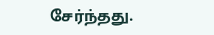சேர்ந்தது.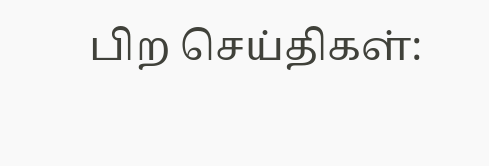பிற செய்திகள்: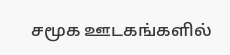சமூக ஊடகங்களில்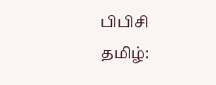பிபிசி தமிழ்: